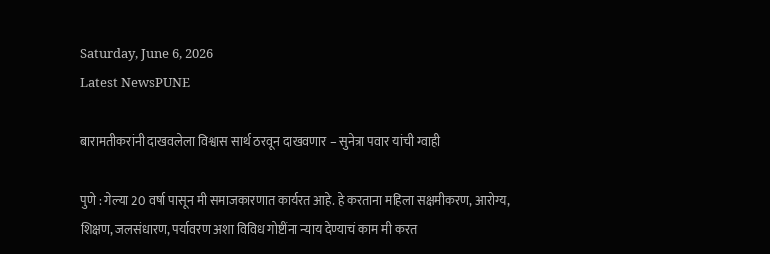Saturday, June 6, 2026
Latest NewsPUNE

बारामतीकरांनी दाखवलेला विश्वास सार्थ ठरवून दाखवणार – सुनेत्रा पवार यांची ग्वाही

पुणे : गेल्या 20 वर्षा पासून मी समाजकारणात कार्यरत आहे. हे करताना महिला सक्षमीकरण, आरोग्य, शिक्षण, जलसंधारण, पर्यावरण अशा विविध गोष्टींना न्याय देण्याचं काम मी करत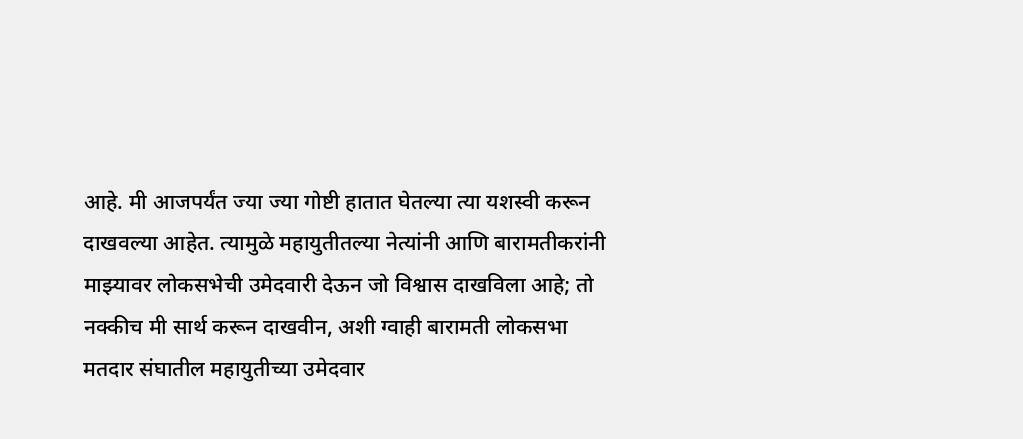आहे. मी आजपर्यंत ज्या ज्या गोष्टी हातात घेतल्या त्या यशस्वी करून दाखवल्या आहेत. त्यामुळे महायुतीतल्या नेत्यांनी आणि बारामतीकरांनी माझ्यावर लोकसभेची उमेदवारी देऊन जो विश्वास दाखविला आहे; तो नक्कीच मी सार्थ करून दाखवीन, अशी ग्वाही बारामती लोकसभा मतदार संघातील महायुतीच्या उमेदवार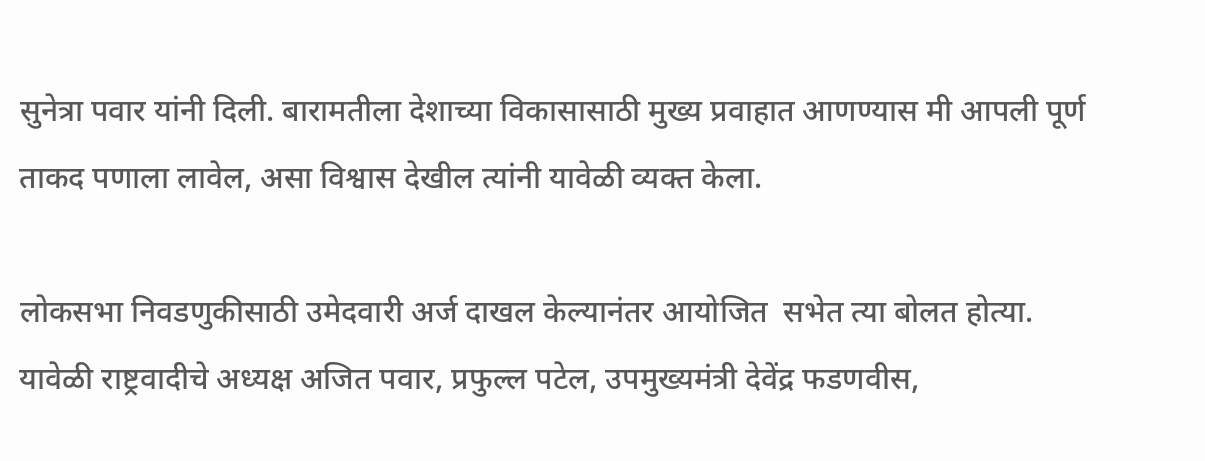सुनेत्रा पवार यांनी दिली. बारामतीला देशाच्या विकासासाठी मुख्य प्रवाहात आणण्यास मी आपली पूर्ण ताकद पणाला लावेल, असा विश्वास देखील त्यांनी यावेळी व्यक्त केला.

लोकसभा निवडणुकीसाठी उमेदवारी अर्ज दाखल केल्यानंतर आयोजित  सभेत त्या बोलत होत्या. यावेळी राष्ट्रवादीचे अध्यक्ष अजित पवार, प्रफुल्ल पटेल, उपमुख्यमंत्री देवेंद्र फडणवीस,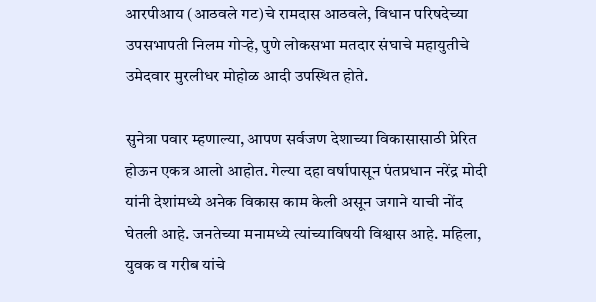आरपीआय (आठवले गट)चे रामदास आठवले, विधान परिषदेच्या उपसभापती निलम गोऱ्हे, पुणे लोकसभा मतदार संघाचे महायुतीचे उमेदवार मुरलीधर मोहोळ आदी उपस्थित होते.

सुनेत्रा पवार म्हणाल्या, आपण सर्वजण देशाच्या विकासासाठी प्रेरित होऊन एकत्र आलो आहोत. गेल्या दहा वर्षापासून पंतप्रधान नरेंद्र मोदी यांनी देशांमध्ये अनेक विकास काम केली असून जगाने याची नोंद घेतली आहे. जनतेच्या मनामध्ये त्यांच्याविषयी विश्वास आहे. महिला, युवक व गरीब यांचे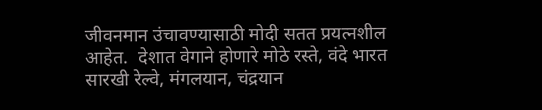जीवनमान उंचावण्यासाठी मोदी सतत प्रयत्नशील आहेत.  देशात वेगाने होणारे मोठे रस्ते, वंदे भारत सारखी रेल्वे, मंगलयान, चंद्रयान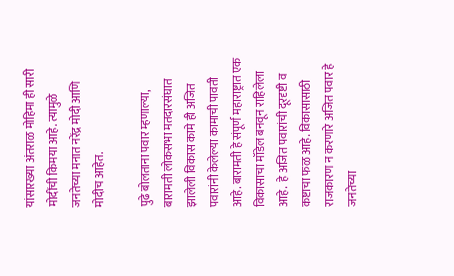यांसारख्या अंतराळ मोहिमा ही सारी मोदींची किमया आहे. त्यामुळे जनतेच्या मनात नरेंद्र मोदी आणि मोदीच आहेत.

पुढे बोलताना पवार म्हणाल्या, बारामती लोकसभा मतदारसंघात झालेली विकास कामे ही अजित पवारांनी केलेल्या कामाची पावती आहे. बारामती हे संपूर्ण महाराष्ट्रात एक विकासाचा मॉडेल बनवून राहिलेला आहे.  हे अजित पवारांची दूरदृष्टी व कष्टाचा फळ आहे. विकासासाठी राजकारण न करणारे अजित पवार हे जनतेच्या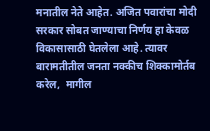मनातील नेते आहेत. अजित पवारांचा मोदी सरकार सोबत जाण्याचा निर्णय हा केवळ विकासासाठी घेतलेला आहे. त्यावर बारामतीतील जनता नक्कीच शिक्कामोर्तब करेल,  मागील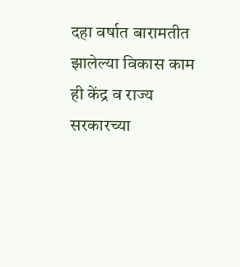दहा वर्षात बारामतीत झालेल्या विकास काम ही केंद्र व राज्य सरकारच्या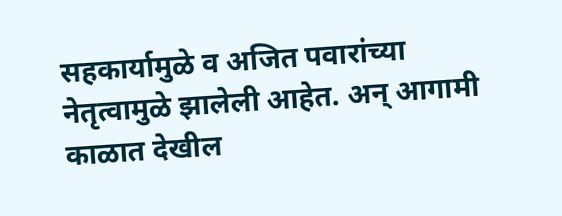सहकार्यामुळे व अजित पवारांच्या नेतृत्वामुळे झालेली आहेत. अन् आगामी काळात देखील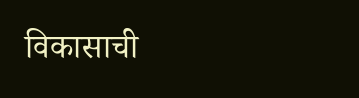विकासाची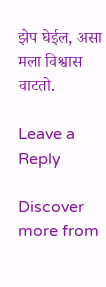झेप घेईल, असा मला विश्वास वाटतो.

Leave a Reply

Discover more from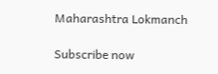Maharashtra Lokmanch

Subscribe now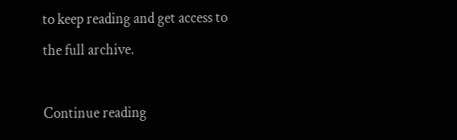to keep reading and get access to the full archive.

Continue reading